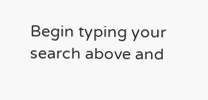Begin typing your search above and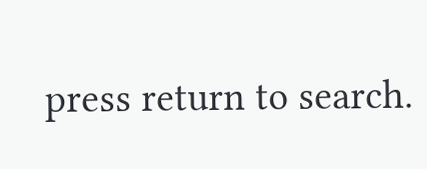press return to search.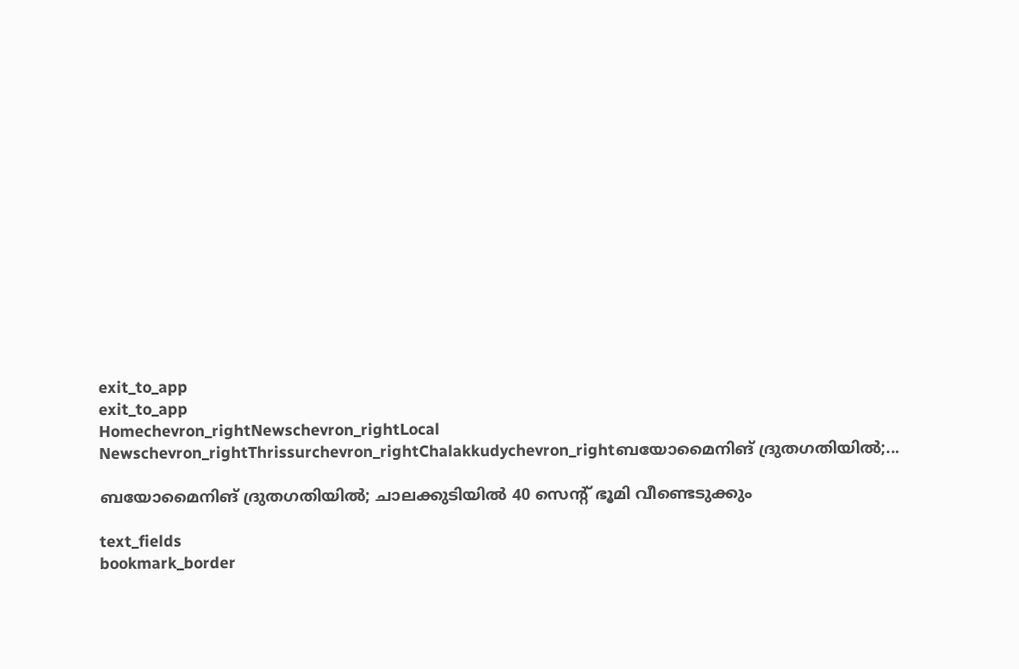exit_to_app
exit_to_app
Homechevron_rightNewschevron_rightLocal Newschevron_rightThrissurchevron_rightChalakkudychevron_rightബയോമൈനിങ് ദ്രുതഗതിയിൽ;...

ബയോമൈനിങ് ദ്രുതഗതിയിൽ; ചാലക്കുടിയിൽ 40 സെന്റ് ഭൂമി വീണ്ടെടുക്കും

text_fields
bookmark_border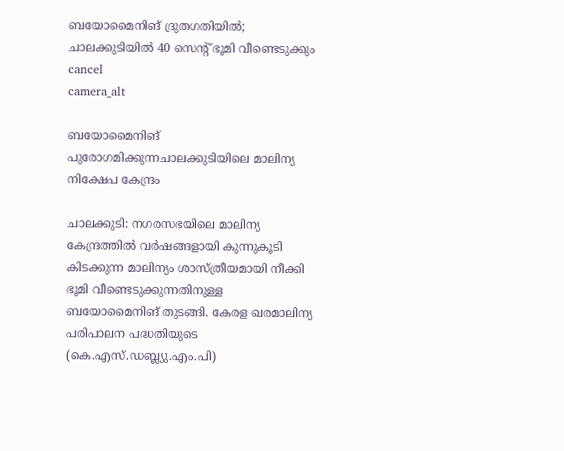ബയോമൈനിങ് ദ്രുതഗതിയിൽ; ചാലക്കുടിയിൽ 40 സെന്റ് ഭൂമി വീണ്ടെടുക്കും
cancel
camera_alt

ബയോമൈനിങ് പുരോഗമിക്കുന്നചാലക്കുടിയിലെ മാലിന്യ നിക്ഷേപ കേന്ദ്രം

ചാലക്കുടി: നഗരസഭയിലെ മാലിന്യ കേന്ദ്രത്തിൽ വർഷങ്ങളായി കുന്നുകൂടി കിടക്കുന്ന മാലിന്യം ശാസ്ത്രീയമായി നീക്കി ഭൂമി വീണ്ടെടുക്കുന്നതിനുള്ള ബയോമൈനിങ് തുടങ്ങി. കേരള ഖരമാലിന്യ പരിപാലന പദ്ധതിയുടെ (കെ.എസ്.ഡബ്ല്യു.എം.പി)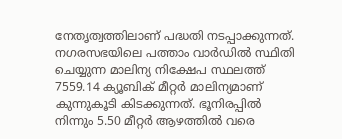നേതൃത്വത്തിലാണ് പദ്ധതി നടപ്പാക്കുന്നത്. നഗരസഭയിലെ പത്താം വാ‌ർഡിൽ സ്ഥിതി ചെയ്യുന്ന മാലിന്യ നിക്ഷേപ സ്ഥലത്ത് 7559.14 ക്യൂബിക് മീറ്റർ മാലിന്യമാണ് കുന്നുകൂടി കിടക്കുന്നത്. ഭൂനിരപ്പിൽ നിന്നും 5.50 മീറ്റർ ആഴത്തിൽ വരെ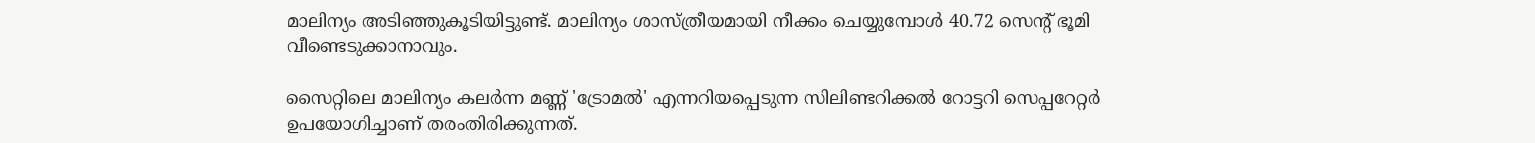മാലിന്യം അടിഞ്ഞുകൂടിയിട്ടുണ്ട്. മാലിന്യം ശാസ്ത്രീയമായി നീക്കം ചെയ്യുമ്പോൾ 40.72 സെന്റ് ഭൂമി വീണ്ടെടുക്കാനാവും.

സൈറ്റിലെ മാലിന്യം കലർന്ന മണ്ണ് 'ട്രോമൽ' എന്നറിയപ്പെടുന്ന സിലിണ്ടറിക്കൽ റോട്ടറി സെപ്പറേറ്റർ ഉപയോഗിച്ചാണ് തരംതിരിക്കുന്നത്.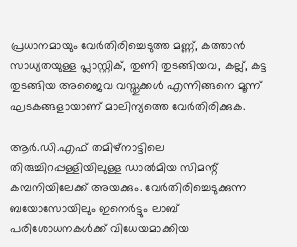പ്രധാനമായും വേർതിരിച്ചെടുത്ത മണ്ണ്, കത്താൻ സാധ്യതയുള്ള പ്ലാസ്റ്റിക്, തുണി തുടങ്ങിയവ, കല്ല്, കട്ട തുടങ്ങിയ അജൈവ വസ്തുക്കൾ എന്നിങ്ങനെ മൂന്ന് ഘടകങ്ങളായാണ് മാലിന്യത്തെ വേർതിരിക്കുക.

ആ‌ർ.ഡി.എഫ് തമിഴ്‌നാട്ടിലെ തിരുച്ചിറപ്പള്ളിയിലുള്ള ഡാൽമിയ സിമന്റ് കമ്പനിയിലേക്ക് അയക്കും. വേർതിരിച്ചെടുക്കുന്ന ബയോസോയിലും ഇനെർട്ടും ലാബ് പരിശോധനകൾക്ക് വിധേയമാക്കിയ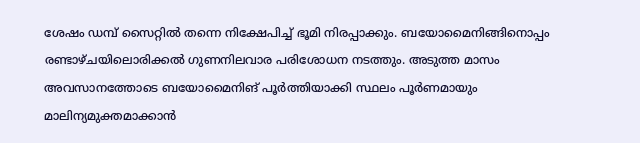ശേഷം ഡമ്പ്‌ സൈറ്റിൽ തന്നെ നിക്ഷേപിച്ച് ഭൂമി നിരപ്പാക്കും. ബയോമൈനിങ്ങിനൊപ്പം രണ്ടാഴ്ചയിലൊരിക്കൽ ഗുണനിലവാര പരിശോധന നടത്തും. അടുത്ത മാസം അവസാനത്തോടെ ബയോമൈനിങ് പൂർത്തിയാക്കി സ്ഥലം പൂർണമായും മാലിന്യമുക്തമാക്കാൻ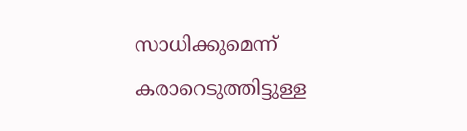സാധിക്കുമെന്ന് കരാറെടുത്തിട്ടുള്ള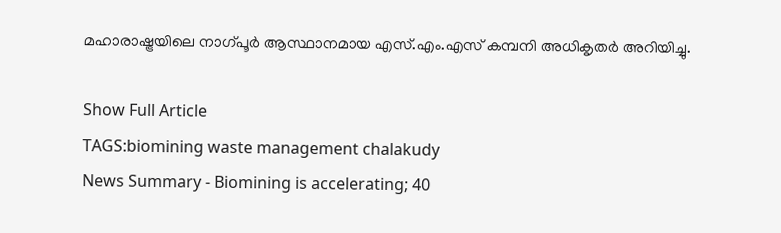മഹാരാഷ്ട്രയിലെ നാഗ്പൂർ ആസ്ഥാനമായ എസ്.എം.എസ് കമ്പനി അധികൃതർ അറിയിച്ചു.

Show Full Article
TAGS:biomining waste management chalakudy
News Summary - Biomining is accelerating; 40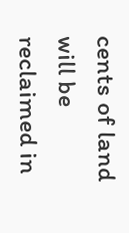cents of land will be reclaimed in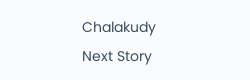Chalakudy
Next Story